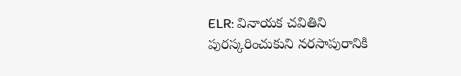ELR: వినాయక చవితిని పురస్కరించుకుని నరసాపురానికి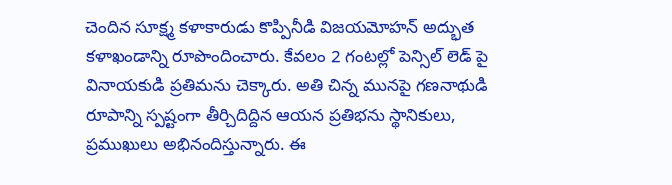చెందిన సూక్ష్మ కళాకారుడు కొప్పినీడి విజయమోహన్ అద్భుత కళాఖండాన్ని రూపొందించారు. కేవలం 2 గంటల్లో పెన్సిల్ లెడ్ పై వినాయకుడి ప్రతిమను చెక్కారు. అతి చిన్న మునపై గణనాథుడి రూపాన్ని స్పష్టంగా తీర్చిదిద్దిన ఆయన ప్రతిభను స్థానికులు, ప్రముఖులు అభినందిస్తున్నారు. ఈ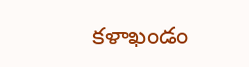కళాఖండం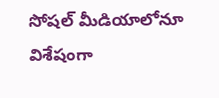సోషల్ మీడియాలోనూ విశేషంగా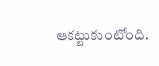ఆకట్టుకుంటోంది.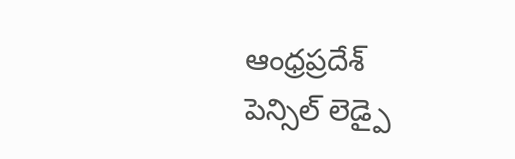ఆంధ్రప్రదేశ్
పెన్సిల్ లెడ్పై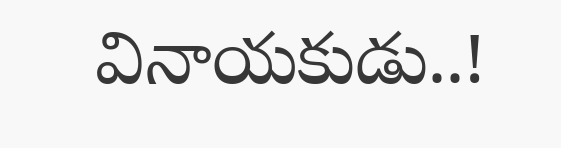వినాయకుడు..!